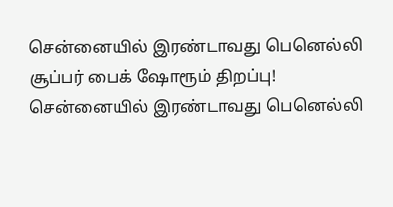சென்னையில் இரண்டாவது பெனெல்லி சூப்பர் பைக் ஷோரூம் திறப்பு!
சென்னையில் இரண்டாவது பெனெல்லி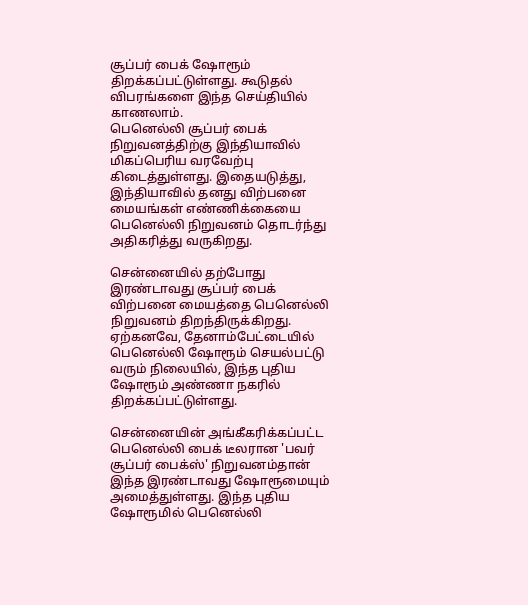சூப்பர் பைக் ஷோரூம் திறக்கப்பட்டுள்ளது. கூடுதல் விபரங்களை இந்த செய்தியில் காணலாம்.
பெனெல்லி சூப்பர் பைக் நிறுவனத்திற்கு இந்தியாவில் மிகப்பெரிய வரவேற்பு கிடைத்துள்ளது. இதையடுத்து, இந்தியாவில் தனது விற்பனை மையங்கள் எண்ணிக்கையை பெனெல்லி நிறுவனம் தொடர்ந்து அதிகரித்து வருகிறது.

சென்னையில் தற்போது இரண்டாவது சூப்பர் பைக் விற்பனை மையத்தை பெனெல்லி நிறுவனம் திறந்திருக்கிறது. ஏற்கனவே, தேனாம்பேட்டையில் பெனெல்லி ஷோரூம் செயல்பட்டு வரும் நிலையில், இந்த புதிய ஷோரூம் அண்ணா நகரில் திறக்கப்பட்டுள்ளது.

சென்னையின் அங்கீகரிக்கப்பட்ட பெனெல்லி பைக் டீலரான 'பவர் சூப்பர் பைக்ஸ்' நிறுவனம்தான் இந்த இரண்டாவது ஷோரூமையும் அமைத்துள்ளது. இந்த புதிய ஷோரூமில் பெனெல்லி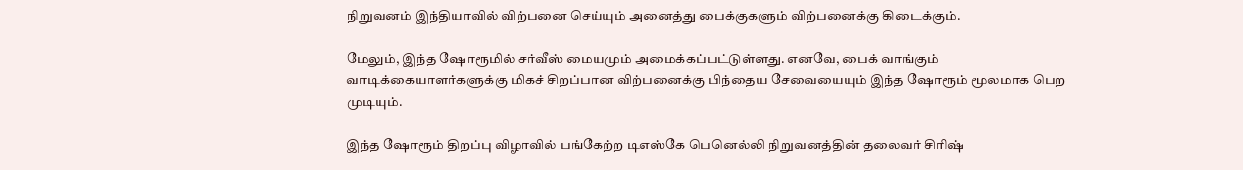நிறுவனம் இந்தியாவில் விற்பனை செய்யும் அனைத்து பைக்குகளும் விற்பனைக்கு கிடைக்கும்.

மேலும், இந்த ஷோரூமில் சர்வீஸ் மையமும் அமைக்கப்பட்டுள்ளது. எனவே, பைக் வாங்கும் வாடிக்கையாளர்களுக்கு மிகச் சிறப்பான விற்பனைக்கு பிந்தைய சேவையையும் இந்த ஷோரூம் மூலமாக பெற முடியும்.

இந்த ஷோரூம் திறப்பு விழாவில் பங்கேற்ற டிஎஸ்கே பெனெல்லி நிறுவனத்தின் தலைவர் சிரிஷ்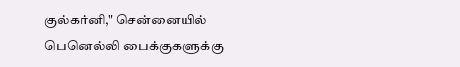குல்கர்னி," சென்னையில் பெனெல்லி பைக்குகளுக்கு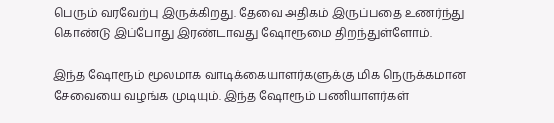பெரும் வரவேற்பு இருக்கிறது. தேவை அதிகம் இருப்பதை உணர்ந்து கொண்டு இப்போது இரண்டாவது ஷோரூமை திறந்துள்ளோம்.

இந்த ஷோரூம் மூலமாக வாடிக்கையாளர்களுக்கு மிக நெருக்கமான சேவையை வழங்க முடியும். இந்த ஷோரூம் பணியாளர்கள்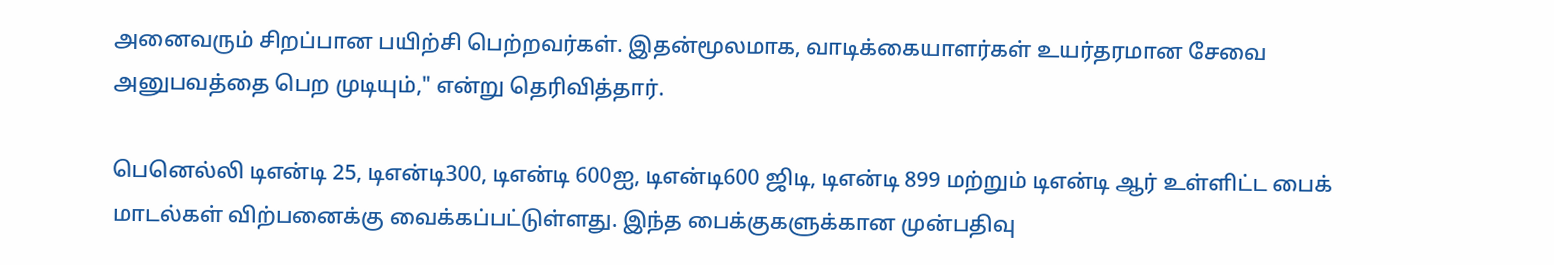அனைவரும் சிறப்பான பயிற்சி பெற்றவர்கள். இதன்மூலமாக, வாடிக்கையாளர்கள் உயர்தரமான சேவை அனுபவத்தை பெற முடியும்," என்று தெரிவித்தார்.

பெனெல்லி டிஎன்டி 25, டிஎன்டி300, டிஎன்டி 600ஐ, டிஎன்டி600 ஜிடி, டிஎன்டி 899 மற்றும் டிஎன்டி ஆர் உள்ளிட்ட பைக் மாடல்கள் விற்பனைக்கு வைக்கப்பட்டுள்ளது. இந்த பைக்குகளுக்கான முன்பதிவு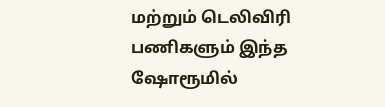மற்றும் டெலிவிரி பணிகளும் இந்த ஷோரூமில்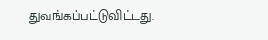துவங்கப்பட்டுவிட்டது.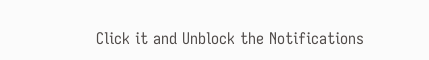Click it and Unblock the Notifications